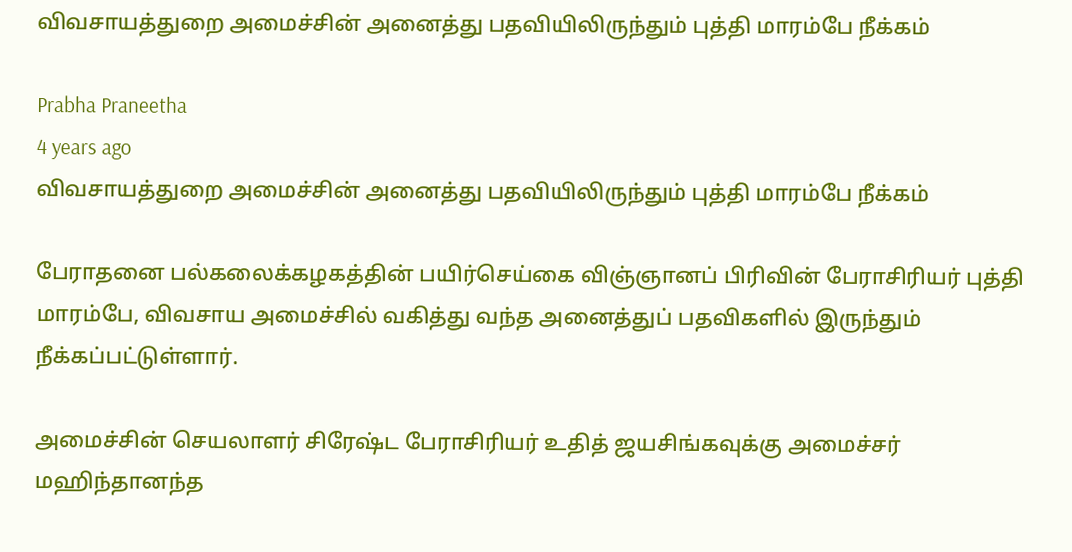விவசாயத்துறை அமைச்சின் அனைத்து பதவியிலிருந்தும் புத்தி மாரம்பே நீக்கம்

Prabha Praneetha
4 years ago
விவசாயத்துறை அமைச்சின் அனைத்து பதவியிலிருந்தும் புத்தி மாரம்பே நீக்கம்

பேராதனை பல்கலைக்கழகத்தின் பயிர்செய்கை விஞ்ஞானப் பிரிவின் பேராசிரியர் புத்தி மாரம்பே, விவசாய அமைச்சில் வகித்து வந்த அனைத்துப் பதவிகளில் இருந்தும் நீக்கப்பட்டுள்ளார்.

அமைச்சின் செயலாளர் சிரேஷ்ட பேராசிரியர் உதித் ஜயசிங்கவுக்கு அமைச்சர் மஹிந்தானந்த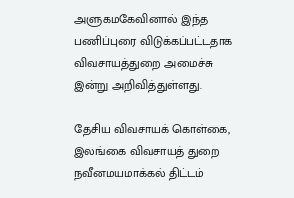அளுகமகேவினால் இந்த பணிப்புரை விடுக்கப்பட்டதாக விவசாயத்துறை அமைச்சு இன்று அறிவித்துள்ளது.

தேசிய விவசாயக் கொள்கை, இலங்கை விவசாயத் துறை நவீனமயமாக்கல் திட்டம்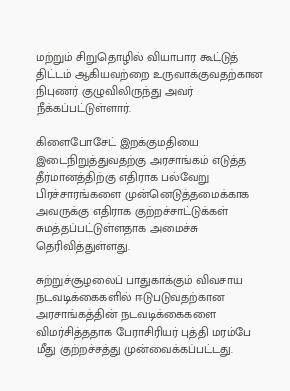மற்றும் சிறுதொழில் வியாபார கூட்டுத் திட்டம் ஆகியவற்றை உருவாக்குவதற்கான நிபுணர் குழுவிலிருந்து அவர் நீக்கப்பட்டுள்ளார்.

கிளைபோசேட் இறக்குமதியை இடைநிறுத்துவதற்கு அரசாங்கம் எடுத்த தீர்மானத்திற்கு எதிராக பல்வேறு பிரச்சாரங்களை முன்னெடுத்தமைக்காக அவருக்கு எதிராக குற்றச்சாட்டுக்கள் சுமத்தப்பட்டுள்ளதாக அமைச்சு தெரிவித்துள்ளது.

சுற்றுச்சூழலைப் பாதுகாக்கும் விவசாய நடவடிக்கைகளில் ஈடுபடுவதற்கான அரசாங்கத்தின் நடவடிக்கைகளை விமர்சித்ததாக பேராசிரியர் புத்தி மரம்பே மீது குற்றச்சத்து முன்வைக்கப்பட்டது.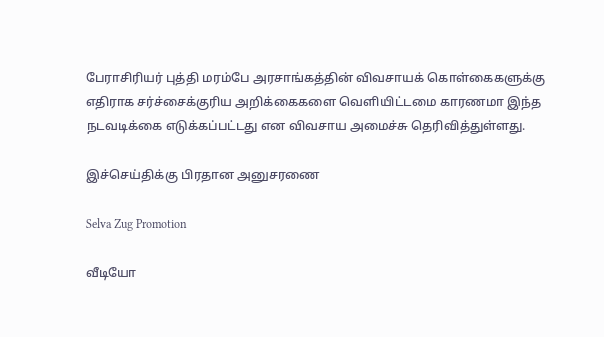பேராசிரியர் புத்தி மரம்பே அரசாங்கத்தின் விவசாயக் கொள்கைகளுக்கு எதிராக சர்ச்சைக்குரிய அறிக்கைகளை வெளியிட்டமை காரணமா இந்த நடவடிக்கை எடுக்கப்பட்டது என விவசாய அமைச்சு தெரிவித்துள்ளது.

இச்செய்திக்கு பிரதான அனுசரணை

Selva Zug Promotion

வீடியோ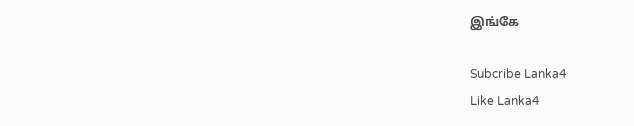இங்கே

Subcribe Lanka4
Like Lanka4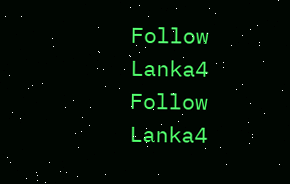Follow Lanka4
Follow Lanka4